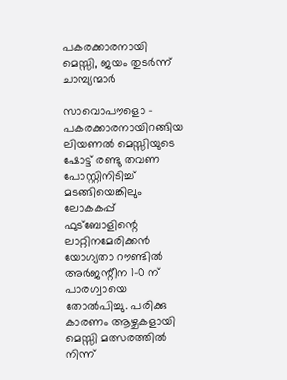പകരക്കാരനായി മെസ്സി, ജയം തുടര്‍ന്ന് ചാമ്പ്യന്മാര്‍

സാവൊപൗളൊ - പകരക്കാരനായിറങ്ങിയ ലിയണല്‍ മെസ്സിയുടെ ഷോട്ട് രണ്ടു തവണ പോസ്റ്റിനിടിച്ച് മടങ്ങിയെങ്കിലും ലോകകപ്പ് ഫുട്‌ബോളിന്റെ ലാറ്റിനമേരിക്കന്‍ യോഗ്യതാ റൗണ്ടില്‍ അര്‍ജന്റീന 1-0 ന് പാരഗ്വായെ തോല്‍പിച്ചു. പരിക്കു കാരണം ആഴ്ചകളായി മെസ്സി മത്സരത്തില്‍ നിന്ന്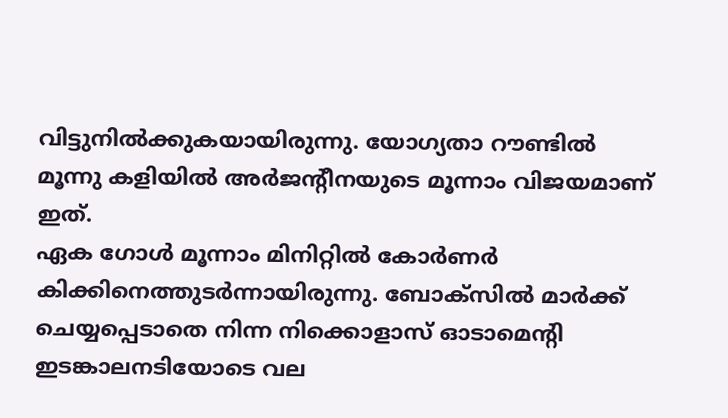വിട്ടുനില്‍ക്കുകയായിരുന്നു. യോഗ്യതാ റൗണ്ടില്‍ മൂന്നു കളിയില്‍ അര്‍ജന്റീനയുടെ മൂന്നാം വിജയമാണ് ഇത്.
ഏക ഗോള്‍ മൂന്നാം മിനിറ്റില്‍ കോര്‍ണര്‍ കിക്കിനെത്തുടര്‍ന്നായിരുന്നു. ബോക്‌സില്‍ മാര്‍ക്ക് ചെയ്യപ്പെടാതെ നിന്ന നിക്കൊളാസ് ഓടാമെന്റി ഇടങ്കാലനടിയോടെ വല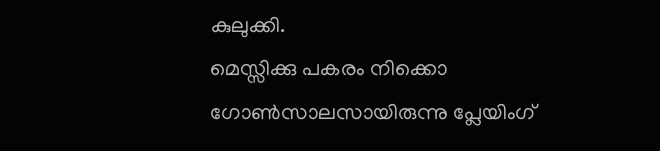കുലുക്കി.
മെസ്സിക്കു പകരം നിക്കൊ ഗോണ്‍സാലസായിരുന്നു പ്ലേയിംഗ്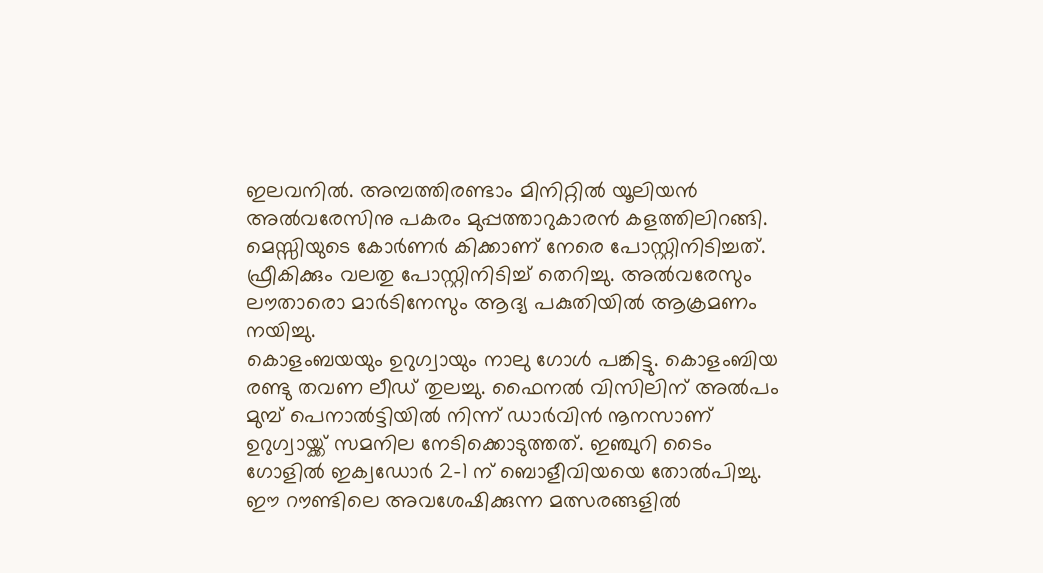ഇലവനില്‍. അമ്പത്തിരണ്ടാം മിനിറ്റില്‍ യൂലിയന്‍ അല്‍വരേസിനു പകരം മുപ്പത്താറുകാരന്‍ കളത്തിലിറങ്ങി. മെസ്സിയുടെ കോര്‍ണര്‍ കിക്കാണ് നേരെ പോസ്റ്റിനിടിച്ചത്. ഫ്രീകിക്കും വലതു പോസ്റ്റിനിടിച്ച് തെറിച്ചു. അല്‍വരേസും ലൗതാരൊ മാര്‍ടിനേസും ആദ്യ പകുതിയില്‍ ആക്രമണം നയിച്ചു.
കൊളംബയയും ഉറുഗ്വായും നാലു ഗോള്‍ പങ്കിട്ടു. കൊളംബിയ രണ്ടു തവണ ലീഡ് തുലച്ചു. ഫൈനല്‍ വിസിലിന് അല്‍പം മുമ്പ് പെനാല്‍ട്ടിയില്‍ നിന്ന് ഡാര്‍വിന്‍ നൂനസാണ് ഉറുഗ്വായ്ക്ക് സമനില നേടിക്കൊടുത്തത്. ഇഞ്ചുറി ടൈം ഗോളില്‍ ഇക്വഡോര്‍ 2-1 ന് ബൊളീവിയയെ തോല്‍പിച്ചു.
ഈ റൗണ്ടിലെ അവശേഷിക്കുന്ന മത്സരങ്ങളില്‍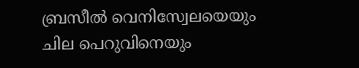ബ്രസീല്‍ വെനിസ്വേലയെയും ചില പെറുവിനെയും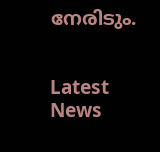നേരിടും.


Latest News